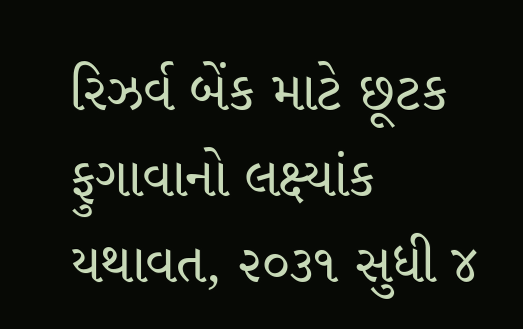રિઝર્વ બેંક માટે છૂટક ફુગાવાનો લક્ષ્યાંક યથાવત, ૨૦૩૧ સુધી ૪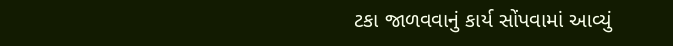ટકા જાળવવાનું કાર્ય સોંપવામાં આવ્યું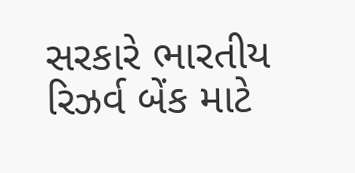સરકારે ભારતીય રિઝર્વ બેંક માટે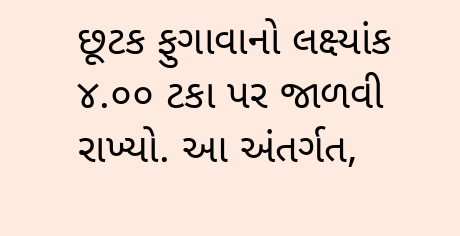છૂટક ફુગાવાનો લક્ષ્યાંક ૪.૦૦ ટકા પર જાળવી રાખ્યો. આ અંતર્ગત,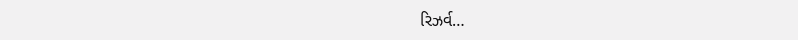રિઝર્વ…